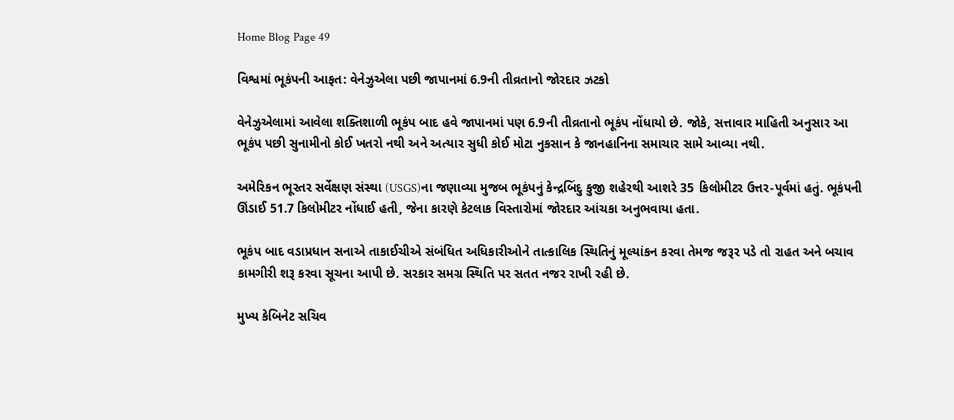Home Blog Page 49

વિશ્વમાં ભૂકંપની આફત: વેનેઝુએલા પછી જાપાનમાં 6.9ની તીવ્રતાનો જોરદાર ઝટકો

વેનેઝુએલામાં આવેલા શક્તિશાળી ભૂકંપ બાદ હવે જાપાનમાં પણ 6.9ની તીવ્રતાનો ભૂકંપ નોંધાયો છે. જોકે, સત્તાવાર માહિતી અનુસાર આ ભૂકંપ પછી સુનામીનો કોઈ ખતરો નથી અને અત્યાર સુધી કોઈ મોટા નુકસાન કે જાનહાનિના સમાચાર સામે આવ્યા નથી.

અમેરિકન ભૂસ્તર સર્વેક્ષણ સંસ્થા (USGS)ના જણાવ્યા મુજબ ભૂકંપનું કેન્દ્રબિંદુ કુજી શહેરથી આશરે 35 કિલોમીટર ઉત્તર-પૂર્વમાં હતું. ભૂકંપની ઊંડાઈ 51.7 કિલોમીટર નોંધાઈ હતી, જેના કારણે કેટલાક વિસ્તારોમાં જોરદાર આંચકા અનુભવાયા હતા.

ભૂકંપ બાદ વડાપ્રધાન સનાએ તાકાઈચીએ સંબંધિત અધિકારીઓને તાત્કાલિક સ્થિતિનું મૂલ્યાંકન કરવા તેમજ જરૂર પડે તો રાહત અને બચાવ કામગીરી શરૂ કરવા સૂચના આપી છે. સરકાર સમગ્ર સ્થિતિ પર સતત નજર રાખી રહી છે.

મુખ્ય કેબિનેટ સચિવ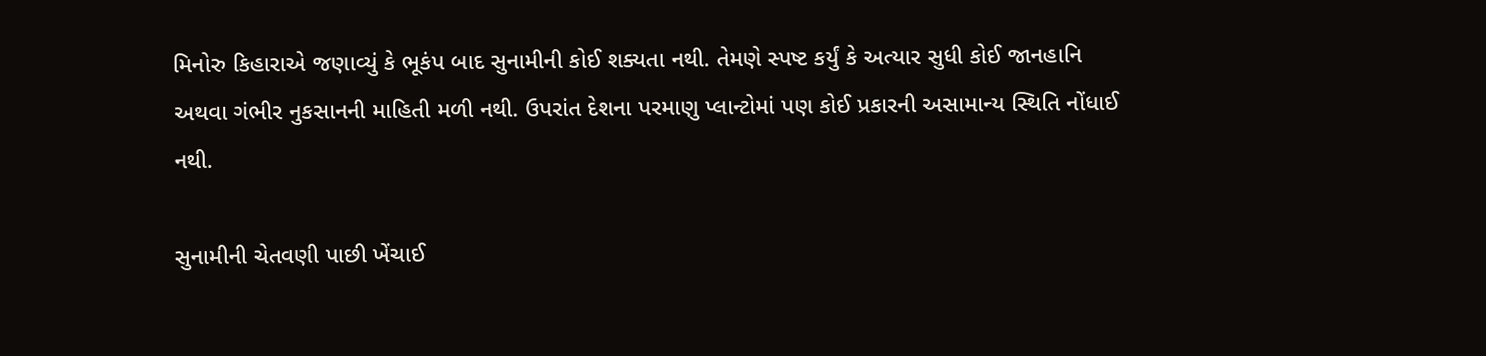મિનોરુ કિહારાએ જણાવ્યું કે ભૂકંપ બાદ સુનામીની કોઈ શક્યતા નથી. તેમણે સ્પષ્ટ કર્યું કે અત્યાર સુધી કોઈ જાનહાનિ અથવા ગંભીર નુકસાનની માહિતી મળી નથી. ઉપરાંત દેશના પરમાણુ પ્લાન્ટોમાં પણ કોઈ પ્રકારની અસામાન્ય સ્થિતિ નોંધાઈ નથી.

સુનામીની ચેતવણી પાછી ખેંચાઈ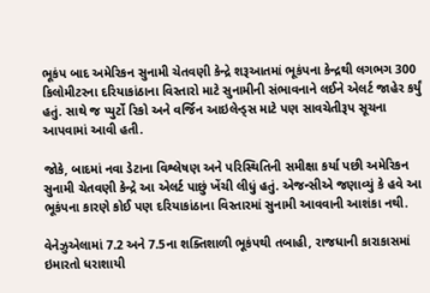ભૂકંપ બાદ અમેરિકન સુનામી ચેતવણી કેન્દ્રે શરૂઆતમાં ભૂકંપના કેન્દ્રથી લગભગ 300 કિલોમીટરના દરિયાકાંઠાના વિસ્તારો માટે સુનામીની સંભાવનાને લઈને એલર્ટ જાહેર કર્યું હતું. સાથે જ પ્યુર્ટો રિકો અને વર્જિન આઇલેન્ડ્સ માટે પણ સાવચેતીરૂપ સૂચના આપવામાં આવી હતી.

જોકે, બાદમાં નવા ડેટાના વિશ્લેષણ અને પરિસ્થિતિની સમીક્ષા કર્યા પછી અમેરિકન સુનામી ચેતવણી કેન્દ્રે આ એલર્ટ પાછું ખેંચી લીધું હતું. એજન્સીએ જણાવ્યું કે હવે આ ભૂકંપના કારણે કોઈ પણ દરિયાકાંઠાના વિસ્તારમાં સુનામી આવવાની આશંકા નથી.

વેનેઝુએલામાં 7.2 અને 7.5ના શક્તિશાળી ભૂકંપથી તબાહી, રાજધાની કારાકાસમાં ઇમારતો ધરાશાયી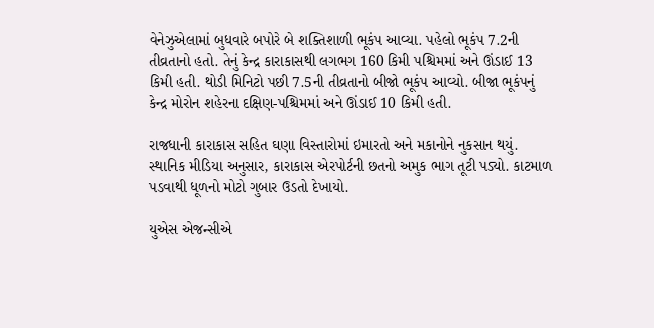વેનેઝુએલામાં બુધવારે બપોરે બે શક્તિશાળી ભૂકંપ આવ્યા. પહેલો ભૂકંપ 7.2ની તીવ્રતાનો હતો. તેનું કેન્દ્ર કારાકાસથી લગભગ 160 કિમી પશ્ચિમમાં અને ઊંડાઈ 13 કિમી હતી. થોડી મિનિટો પછી 7.5ની તીવ્રતાનો બીજો ભૂકંપ આવ્યો. બીજા ભૂકંપનું કેન્દ્ર મોરોન શહેરના દક્ષિણ-પશ્ચિમમાં અને ઊંડાઈ 10 કિમી હતી.

રાજધાની કારાકાસ સહિત ઘણા વિસ્તારોમાં ઇમારતો અને મકાનોને નુકસાન થયું. સ્થાનિક મીડિયા અનુસાર, કારાકાસ એરપોર્ટની છતનો અમુક ભાગ તૂટી પડ્યો. કાટમાળ પડવાથી ધૂળનો મોટો ગુબાર ઉડતો દેખાયો.

યુએસ એજન્સીએ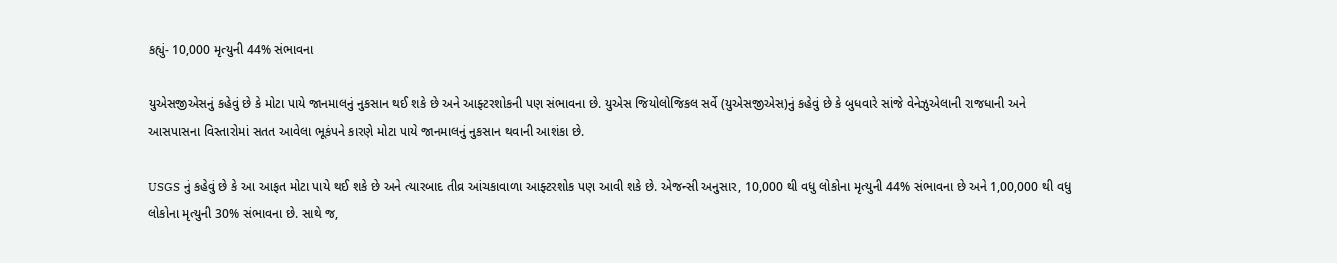કહ્યું- 10,000 મૃત્યુની 44% સંભાવના

યુએસજીએસનું કહેવું છે કે મોટા પાયે જાનમાલનું નુકસાન થઈ શકે છે અને આફ્ટરશોકની પણ સંભાવના છે. યુએસ જિયોલોજિકલ સર્વે (યુએસજીએસ)નું કહેવું છે કે બુધવારે સાંજે વેનેઝુએલાની રાજધાની અને આસપાસના વિસ્તારોમાં સતત આવેલા ભૂકંપને કારણે મોટા પાયે જાનમાલનું નુકસાન થવાની આશંકા છે.

USGS નું કહેવું છે કે આ આફત મોટા પાયે થઈ શકે છે અને ત્યારબાદ તીવ્ર આંચકાવાળા આફ્ટરશોક પણ આવી શકે છે. એજન્સી અનુસાર, 10,000 થી વધુ લોકોના મૃત્યુની 44% સંભાવના છે અને 1,00,000 થી વધુ લોકોના મૃત્યુની 30% સંભાવના છે. સાથે જ,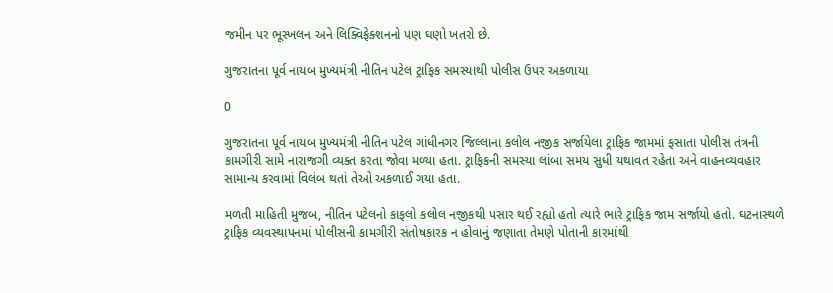જમીન પર ભૂસ્ખલન અને લિક્વિફેક્શનનો પણ ઘણો ખતરો છે.

ગુજરાતના પૂર્વ નાયબ મુખ્યમંત્રી નીતિન પટેલ ટ્રાફિક સમસ્યાથી પોલીસ ઉપર અકળાયા

0

ગુજરાતના પૂર્વ નાયબ મુખ્યમંત્રી નીતિન પટેલ ગાંધીનગર જિલ્લાના કલોલ નજીક સર્જાયેલા ટ્રાફિક જામમાં ફસાતા પોલીસ તંત્રની કામગીરી સામે નારાજગી વ્યક્ત કરતા જોવા મળ્યા હતા. ટ્રાફિકની સમસ્યા લાંબા સમય સુધી યથાવત રહેતા અને વાહનવ્યવહાર સામાન્ય કરવામાં વિલંબ થતાં તેઓ અકળાઈ ગયા હતા.

મળતી માહિતી મુજબ, નીતિન પટેલનો કાફલો કલોલ નજીકથી પસાર થઈ રહ્યો હતો ત્યારે ભારે ટ્રાફિક જામ સર્જાયો હતો. ઘટનાસ્થળે ટ્રાફિક વ્યવસ્થાપનમાં પોલીસની કામગીરી સંતોષકારક ન હોવાનું જણાતા તેમણે પોતાની કારમાંથી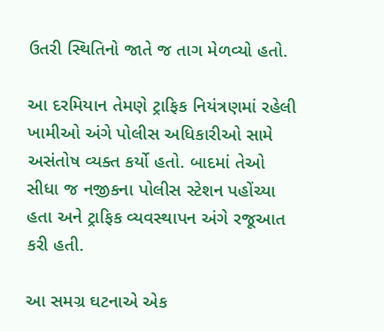ઉતરી સ્થિતિનો જાતે જ તાગ મેળવ્યો હતો.

આ દરમિયાન તેમણે ટ્રાફિક નિયંત્રણમાં રહેલી ખામીઓ અંગે પોલીસ અધિકારીઓ સામે અસંતોષ વ્યક્ત કર્યો હતો. બાદમાં તેઓ સીધા જ નજીકના પોલીસ સ્ટેશન પહોંચ્યા હતા અને ટ્રાફિક વ્યવસ્થાપન અંગે રજૂઆત કરી હતી.

આ સમગ્ર ઘટનાએ એક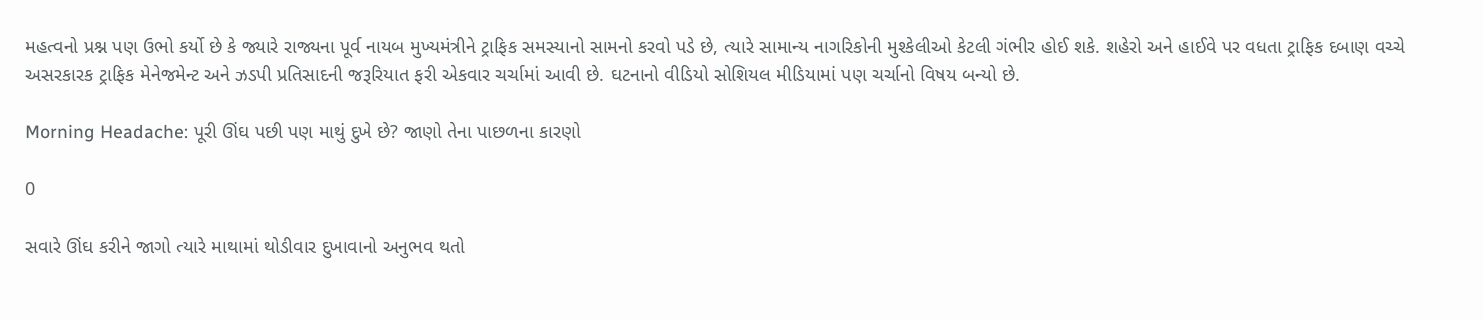મહત્વનો પ્રશ્ન પણ ઉભો કર્યો છે કે જ્યારે રાજ્યના પૂર્વ નાયબ મુખ્યમંત્રીને ટ્રાફિક સમસ્યાનો સામનો કરવો પડે છે, ત્યારે સામાન્ય નાગરિકોની મુશ્કેલીઓ કેટલી ગંભીર હોઈ શકે. શહેરો અને હાઈવે પર વધતા ટ્રાફિક દબાણ વચ્ચે અસરકારક ટ્રાફિક મેનેજમેન્ટ અને ઝડપી પ્રતિસાદની જરૂરિયાત ફરી એકવાર ચર્ચામાં આવી છે. ઘટનાનો વીડિયો સોશિયલ મીડિયામાં પણ ચર્ચાનો વિષય બન્યો છે.

Morning Headache: પૂરી ઊંઘ પછી પણ માથું દુખે છે? જાણો તેના પાછળના કારણો

0

સવારે ઊંઘ કરીને જાગો ત્યારે માથામાં થોડીવાર દુખાવાનો અનુભવ થતો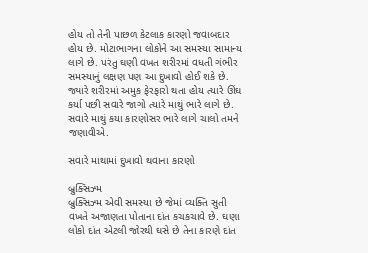હોય તો તેની પાછળ કેટલાક કારણો જવાબદાર હોય છે. મોટાભાગના લોકોને આ સમસ્યા સામાન્ય લાગે છે. પરંતુ ઘણી વખત શરીરમાં વધતી ગંભીર સમસ્યાનું લક્ષણ પણ આ દુખાવો હોઈ શકે છે. જ્યારે શરીરમાં અમુક ફેરફારો થતા હોય ત્યારે ઊંઘ કર્યા પછી સવારે જાગો ત્યારે માથું ભારે લાગે છે. સવારે માથું કયા કારણોસર ભારે લાગે ચાલો તમને જણાવીએ.

સવારે માથામાં દુખાવો થવાના કારણો

બ્રુક્સિઝ્મ
બ્રુક્સિઝ્મ એવી સમસ્યા છે જેમાં વ્યક્તિ સુતી વખતે અજાણતા પોતાના દાંત કચકચાવે છે. ઘણા લોકો દાંત એટલી જોરથી ઘસે છે તેના કારણે દાંત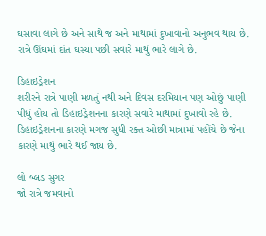ઘસાવા લાગે છે અને સાથે જ અને માથામાં દુખાવાનો અનુભવ થાય છે. રાત્રે ઊંઘમાં દાંત ઘસ્યા પછી સવારે માથું ભારે લાગે છે.

ડિહાઇડ્રેશન
શરીરને રાત્રે પાણી મળતું નથી અને દિવસ દરમિયાન પણ ઓછું પાણી પીધું હોય તો ડિહાઇડ્રેશનના કારણે સવારે માથામાં દુખાવો રહે છે. ડિહાઇડ્રેશનના કારણે મગજ સુધી રક્ત ઓછી માત્રામાં પહોંચે છે જેના કારણે માથું ભારે થઈ જાય છે.

લો બ્લડ સુગર
જો રાત્રે જમવાનો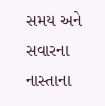સમય અને સવારના નાસ્તાના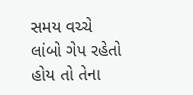સમય વચ્ચે લાંબો ગેપ રહેતો હોય તો તેના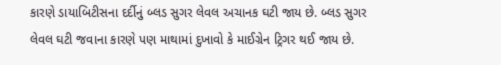કારણે ડાયાબિટીસના દર્દીનું બ્લડ સુગર લેવલ અચાનક ઘટી જાય છે. બ્લડ સુગર લેવલ ઘટી જવાના કારણે પણ માથામાં દુખાવો કે માઈગ્રેન ટ્રિગર થઈ જાય છે.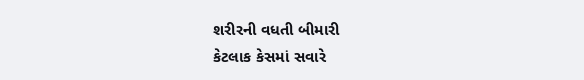શરીરની વધતી બીમારી
કેટલાક કેસમાં સવારે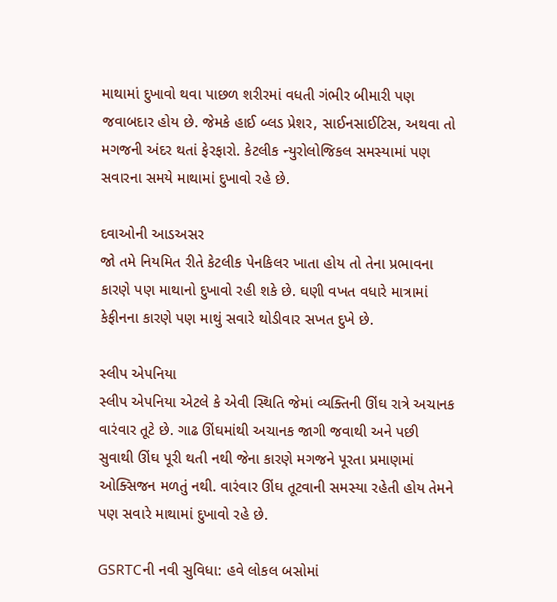માથામાં દુખાવો થવા પાછળ શરીરમાં વધતી ગંભીર બીમારી પણ જવાબદાર હોય છે. જેમકે હાઈ બ્લડ પ્રેશર, સાઈનસાઈટિસ, અથવા તો મગજની અંદર થતાં ફેરફારો. કેટલીક ન્યુરોલોજિકલ સમસ્યામાં પણ સવારના સમયે માથામાં દુખાવો રહે છે.

દવાઓની આડઅસર
જો તમે નિયમિત રીતે કેટલીક પેનકિલર ખાતા હોય તો તેના પ્રભાવના કારણે પણ માથાનો દુખાવો રહી શકે છે. ઘણી વખત વધારે માત્રામાં કેફીનના કારણે પણ માથું સવારે થોડીવાર સખત દુખે છે.

સ્લીપ એપનિયા
સ્લીપ એપનિયા એટલે કે એવી સ્થિતિ જેમાં વ્યક્તિની ઊંઘ રાત્રે અચાનક વારંવાર તૂટે છે. ગાઢ ઊંઘમાંથી અચાનક જાગી જવાથી અને પછી સુવાથી ઊંઘ પૂરી થતી નથી જેના કારણે મગજને પૂરતા પ્રમાણમાં ઓક્સિજન મળતું નથી. વારંવાર ઊંઘ તૂટવાની સમસ્યા રહેતી હોય તેમને પણ સવારે માથામાં દુખાવો રહે છે.

GSRTCની નવી સુવિધા: હવે લોકલ બસોમાં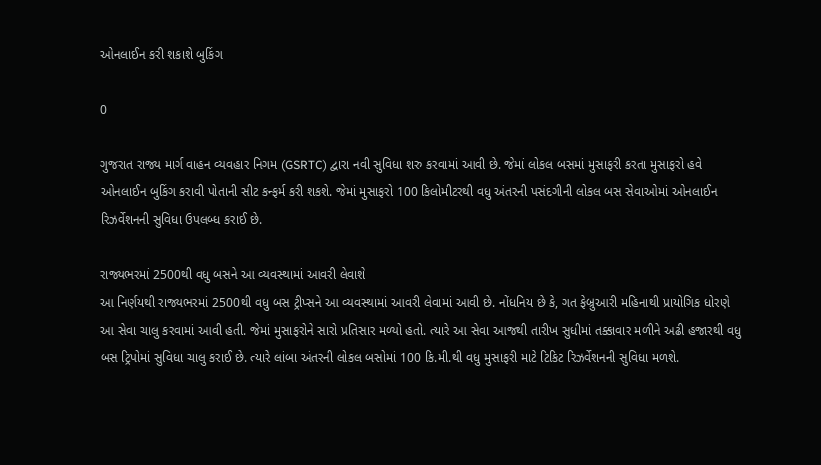ઓનલાઈન કરી શકાશે બુકિંગ

0

ગુજરાત રાજ્ય માર્ગ વાહન વ્યવહાર નિગમ (GSRTC) દ્વારા નવી સુવિધા શરુ કરવામાં આવી છે. જેમાં લોકલ બસમાં મુસાફરી કરતા મુસાફરો હવે ઓનલાઈન બુકિંગ કરાવી પોતાની સીટ કન્ફર્મ કરી શકશે. જેમાં મુસાફરો 100 કિલોમીટરથી વધુ અંતરની પસંદગીની લોકલ બસ સેવાઓમાં ઓનલાઈન રિઝર્વેશનની સુવિધા ઉપલબ્ધ કરાઈ છે.

રાજ્યભરમાં 2500થી વધુ બસને આ વ્યવસ્થામાં આવરી લેવાશે
આ નિર્ણયથી રાજ્યભરમાં 2500થી વધુ બસ ટ્રીપ્સને આ વ્યવસ્થામાં આવરી લેવામાં આવી છે. નોંધનિય છે કે, ગત ફેબ્રુઆરી મહિનાથી પ્રાયોગિક ધોરણે આ સેવા ચાલુ કરવામાં આવી હતી. જેમાં મુસાફરોને સારો પ્રતિસાર મળ્યો હતો. ત્યારે આ સેવા આજથી તારીખ સુધીમાં તક્કાવાર મળીને અઢી હજારથી વધુ બસ ટ્રિપોમાં સુવિધા ચાલુ કરાઈ છે. ત્યારે લાંબા અંતરની લોકલ બસોમાં 100 કિ.મી.થી વધુ મુસાફરી માટે ટિકિટ રિઝર્વેશનની સુવિધા મળશે.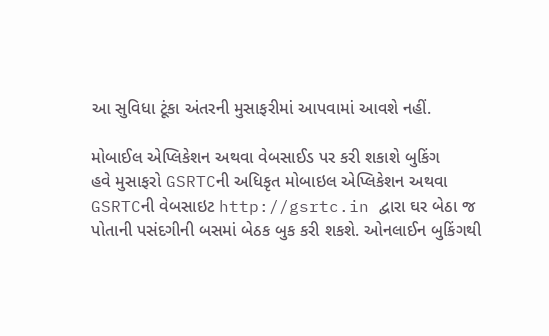આ સુવિધા ટૂંકા અંતરની મુસાફરીમાં આપવામાં આવશે નહીં.

મોબાઈલ એપ્લિકેશન અથવા વેબસાઈડ પર કરી શકાશે બુકિંગ
હવે મુસાફરો GSRTCની અધિકૃત મોબાઇલ એપ્લિકેશન અથવા GSRTCની વેબસાઇટ http://gsrtc.in દ્વારા ઘર બેઠા જ પોતાની પસંદગીની બસમાં બેઠક બુક કરી શકશે. ઓનલાઈન બુકિંગથી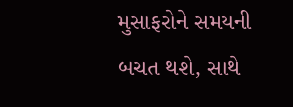મુસાફરોને સમયની બચત થશે, સાથે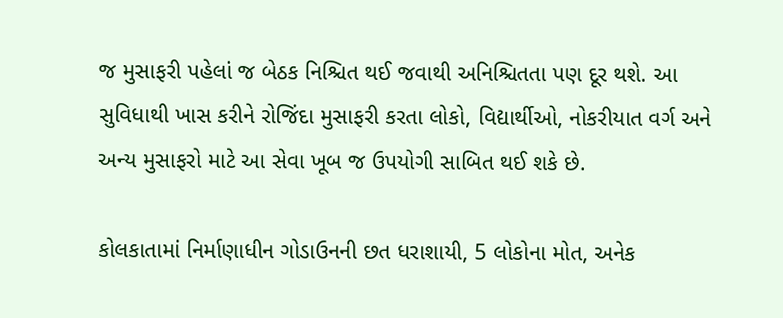જ મુસાફરી પહેલાં જ બેઠક નિશ્ચિત થઈ જવાથી અનિશ્ચિતતા પણ દૂર થશે. આ સુવિધાથી ખાસ કરીને રોજિંદા મુસાફરી કરતા લોકો, વિદ્યાર્થીઓ, નોકરીયાત વર્ગ અને અન્ય મુસાફરો માટે આ સેવા ખૂબ જ ઉપયોગી સાબિત થઈ શકે છે.

કોલકાતામાં નિર્માણાધીન ગોડાઉનની છત ધરાશાયી, 5 લોકોના મોત, અનેક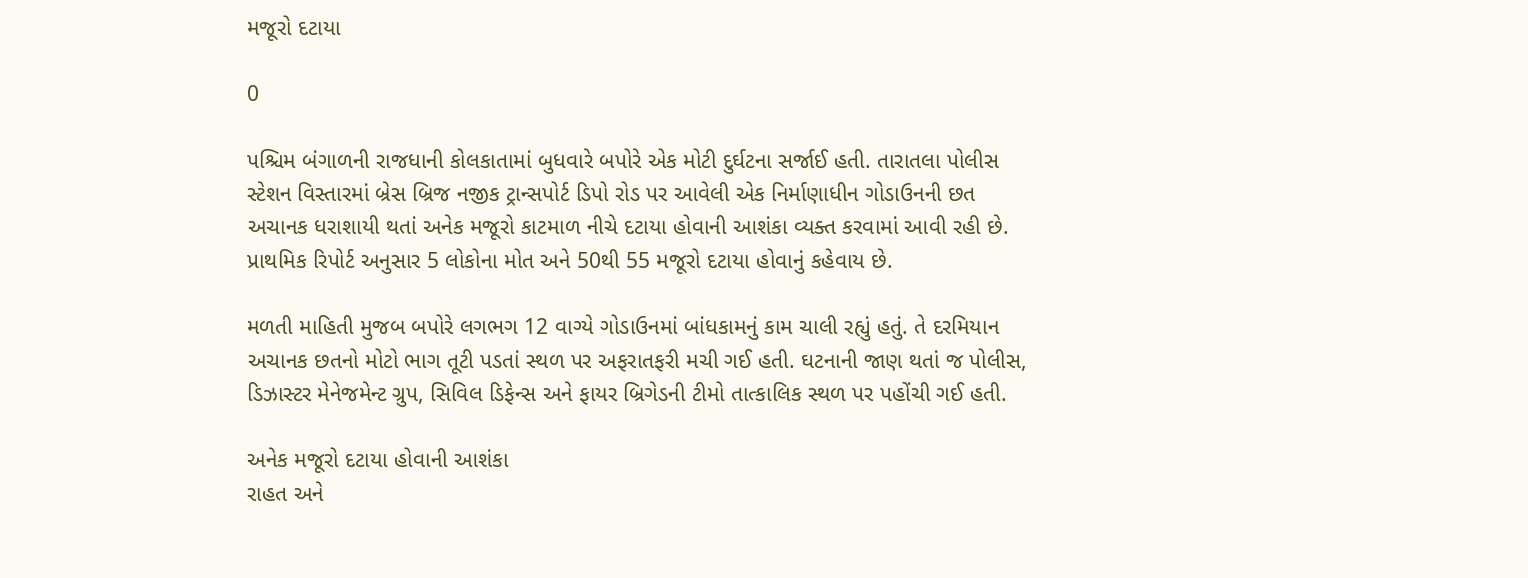મજૂરો દટાયા

0

પશ્ચિમ બંગાળની રાજધાની કોલકાતામાં બુધવારે બપોરે એક મોટી દુર્ઘટના સર્જાઈ હતી. તારાતલા પોલીસ સ્ટેશન વિસ્તારમાં બ્રેસ બ્રિજ નજીક ટ્રાન્સપોર્ટ ડિપો રોડ પર આવેલી એક નિર્માણાધીન ગોડાઉનની છત અચાનક ધરાશાયી થતાં અનેક મજૂરો કાટમાળ નીચે દટાયા હોવાની આશંકા વ્યક્ત કરવામાં આવી રહી છે. પ્રાથમિક રિપોર્ટ અનુસાર 5 લોકોના મોત અને 50થી 55 મજૂરો દટાયા હોવાનું કહેવાય છે.

મળતી માહિતી મુજબ બપોરે લગભગ 12 વાગ્યે ગોડાઉનમાં બાંધકામનું કામ ચાલી રહ્યું હતું. તે દરમિયાન અચાનક છતનો મોટો ભાગ તૂટી પડતાં સ્થળ પર અફરાતફરી મચી ગઈ હતી. ઘટનાની જાણ થતાં જ પોલીસ, ડિઝાસ્ટર મેનેજમેન્ટ ગ્રુપ, સિવિલ ડિફેન્સ અને ફાયર બ્રિગેડની ટીમો તાત્કાલિક સ્થળ પર પહોંચી ગઈ હતી.

અનેક મજૂરો દટાયા હોવાની આશંકા
રાહત અને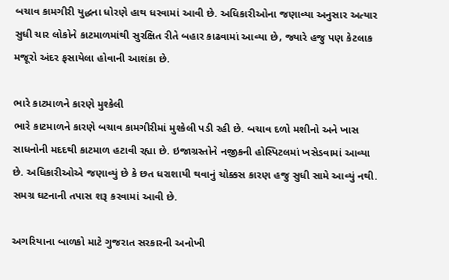બચાવ કામગીરી યુદ્ધના ધોરણે હાથ ધરવામાં આવી છે. અધિકારીઓના જણાવ્યા અનુસાર અત્યાર સુધી ચાર લોકોને કાટમાળમાંથી સુરક્ષિત રીતે બહાર કાઢવામાં આવ્યા છે, જ્યારે હજુ પણ કેટલાક મજૂરો અંદર ફસાયેલા હોવાની આશંકા છે.

ભારે કાટમાળને કારણે મુશ્કેલી
ભારે કાટમાળને કારણે બચાવ કામગીરીમાં મુશ્કેલી પડી રહી છે. બચાવ દળો મશીનો અને ખાસ સાધનોની મદદથી કાટમાળ હટાવી રહ્યા છે. ઇજાગ્રસ્તોને નજીકની હોસ્પિટલમાં ખસેડવામાં આવ્યા છે. અધિકારીઓએ જણાવ્યું છે કે છત ધરાશાયી થવાનું ચોક્કસ કારણ હજુ સુધી સામે આવ્યું નથી. સમગ્ર ઘટનાની તપાસ શરૂ કરવામાં આવી છે.

અગરિયાના બાળકો માટે ગુજરાત સરકારની અનોખી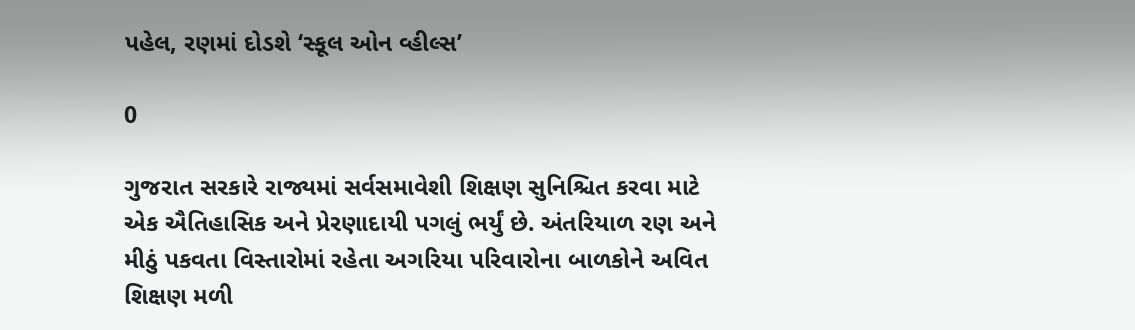પહેલ, રણમાં દોડશે ‘સ્કૂલ ઓન વ્હીલ્સ’

0

ગુજરાત સરકારે રાજ્યમાં સર્વસમાવેશી શિક્ષણ સુનિશ્ચિત કરવા માટે એક ઐતિહાસિક અને પ્રેરણાદાયી પગલું ભર્યું છે. અંતરિયાળ રણ અને મીઠું પકવતા વિસ્તારોમાં રહેતા અગરિયા પરિવારોના બાળકોને અવિત શિક્ષણ મળી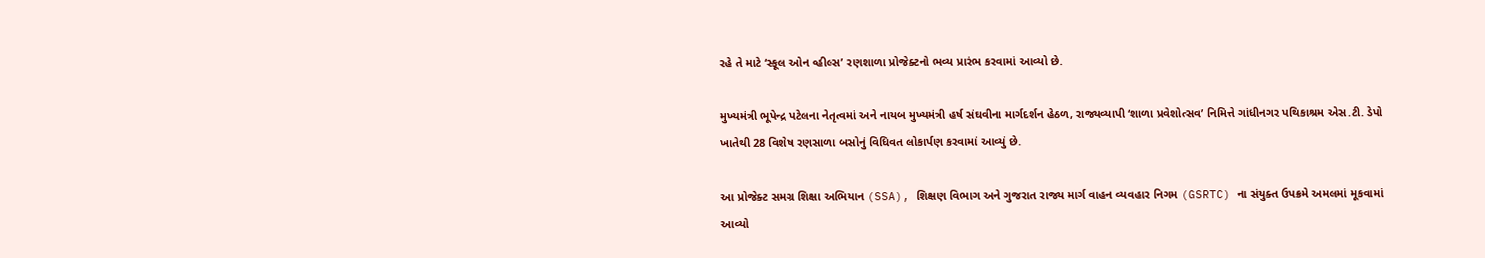રહે તે માટે ‘સ્કૂલ ઓન વ્હીલ્સ’ રણશાળા પ્રોજેક્ટનો ભવ્ય પ્રારંભ કરવામાં આવ્યો છે.

મુખ્યમંત્રી ભૂપેન્દ્ર પટેલના નેતૃત્વમાં અને નાયબ મુખ્યમંત્રી હર્ષ સંઘવીના માર્ગદર્શન હેઠળ, રાજ્યવ્યાપી ‘શાળા પ્રવેશોત્સવ’ નિમિત્તે ગાંધીનગર પથિકાશ્રમ એસ.ટી. ડેપો ખાતેથી 28 વિશેષ રણસાળા બસોનું વિધિવત લોકાર્પણ કરવામાં આવ્યું છે.

આ પ્રોજેક્ટ સમગ્ર શિક્ષા અભિયાન (SSA), શિક્ષણ વિભાગ અને ગુજરાત રાજ્ય માર્ગ વાહન વ્યવહાર નિગમ (GSRTC) ના સંયુક્ત ઉપક્રમે અમલમાં મૂકવામાં આવ્યો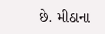છે. મીઠાના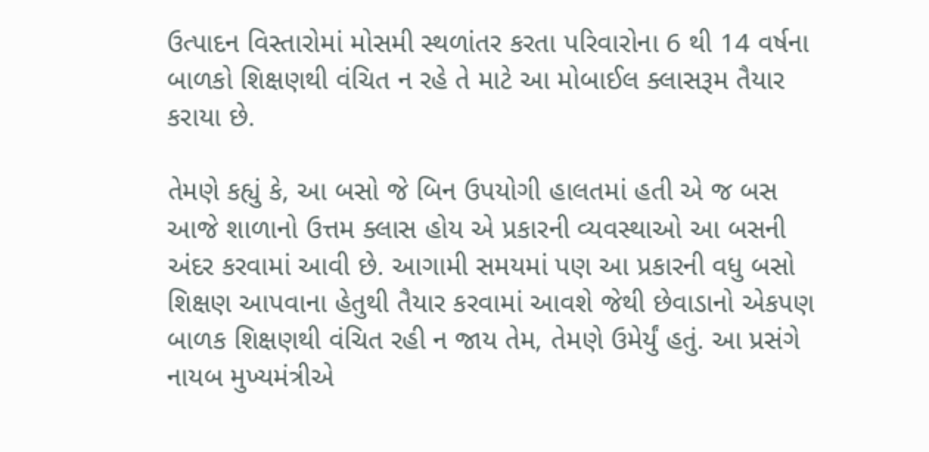ઉત્પાદન વિસ્તારોમાં મોસમી સ્થળાંતર કરતા પરિવારોના 6 થી 14 વર્ષના બાળકો શિક્ષણથી વંચિત ન રહે તે માટે આ મોબાઈલ ક્લાસરૂમ તૈયાર કરાયા છે.

તેમણે કહ્યું કે, આ બસો જે બિન ઉપયોગી હાલતમાં હતી એ જ બસ આજે શાળાનો ઉત્તમ ક્લાસ હોય એ પ્રકારની વ્યવસ્થાઓ આ બસની અંદર કરવામાં આવી છે. આગામી સમયમાં પણ આ પ્રકારની વધુ બસો શિક્ષણ આપવાના હેતુથી તૈયાર કરવામાં આવશે જેથી છેવાડાનો એકપણ બાળક શિક્ષણથી વંચિત રહી ન જાય તેમ, તેમણે ઉમેર્યું હતું. આ પ્રસંગે નાયબ મુખ્યમંત્રીએ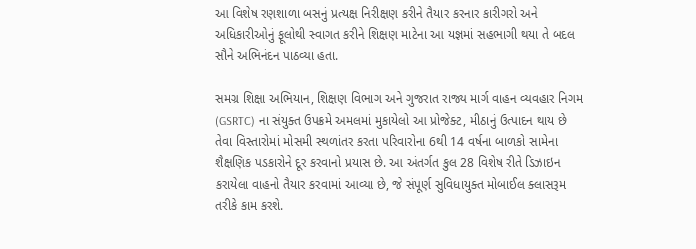આ વિશેષ રણશાળા બસનું પ્રત્યક્ષ નિરીક્ષણ કરીને તૈયાર કરનાર કારીગરો અને અધિકારીઓનું ફૂલોથી સ્વાગત કરીને શિક્ષણ માટેના આ યજ્ઞમાં સહભાગી થયા તે બદલ સૌને અભિનંદન પાઠવ્યા હતા.

સમગ્ર શિક્ષા અભિયાન, શિક્ષણ વિભાગ અને ગુજરાત રાજ્ય માર્ગ વાહન વ્યવહાર નિગમ (GSRTC) ના સંયુક્ત ઉપક્રમે અમલમાં મુકાયેલો આ પ્રોજેક્ટ, મીઠાનું ઉત્પાદન થાય છે તેવા વિસ્તારોમાં મોસમી સ્થળાંતર કરતા પરિવારોના 6થી 14 વર્ષના બાળકો સામેના શૈક્ષણિક પડકારોને દૂર કરવાનો પ્રયાસ છે. આ અંતર્ગત કુલ 28 વિશેષ રીતે ડિઝાઇન કરાયેલા વાહનો તૈયાર કરવામાં આવ્યા છે, જે સંપૂર્ણ સુવિધાયુક્ત મોબાઈલ ક્લાસરૂમ તરીકે કામ કરશે.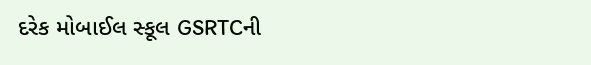દરેક મોબાઈલ સ્કૂલ GSRTCની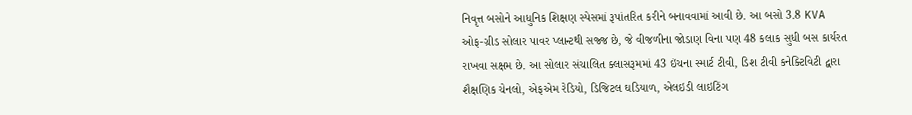નિવૃત્ત બસોને આધુનિક શિક્ષણ સ્પેસમાં રૂપાંતરિત કરીને બનાવવામાં આવી છે. આ બસો 3.8 KVA ઓફ-ગ્રીડ સોલાર પાવર પ્લાન્ટથી સજ્જ છે, જે વીજળીના જોડાણ વિના પણ 48 કલાક સુધી બસ કાર્યરત રાખવા સક્ષમ છે. આ સોલાર સંચાલિત ક્લાસરૂમમાં 43 ઇંચના સ્માર્ટ ટીવી, ડિશ ટીવી કનેક્ટિવિટી દ્વારા શૈક્ષણિક ચેનલો, એફએમ રેડિયો, ડિજિટલ ઘડિયાળ, એલઇડી લાઇટિંગ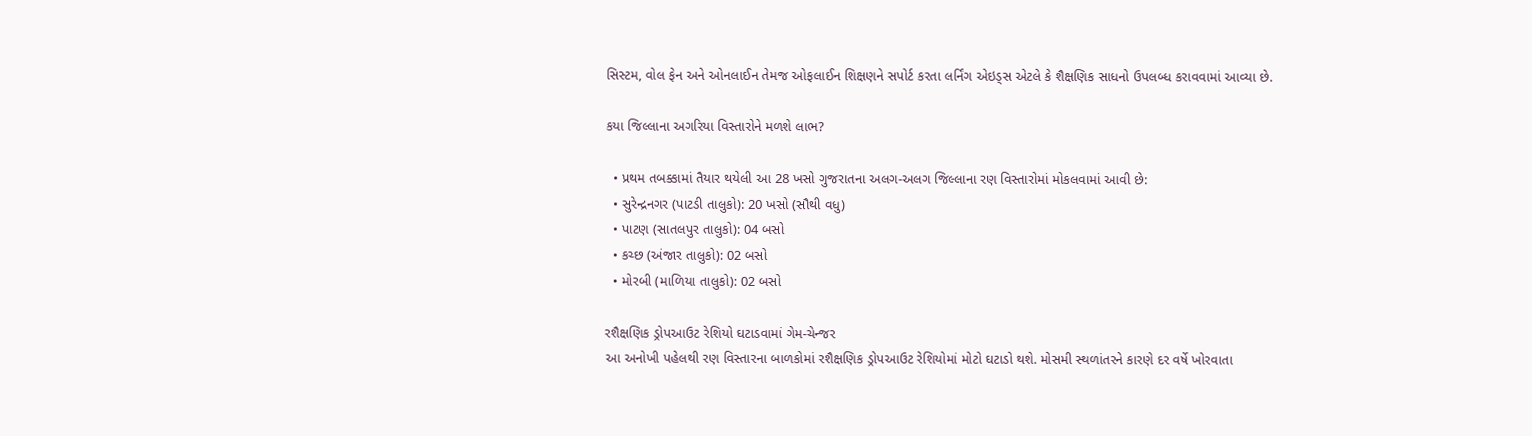સિસ્ટમ, વોલ ફેન અને ઓનલાઈન તેમજ ઓફલાઈન શિક્ષણને સપોર્ટ કરતા લર્નિંગ એઇડ્સ એટલે કે શૈક્ષણિક સાધનો ઉપલબ્ધ કરાવવામાં આવ્યા છે.

કયા જિલ્લાના અગરિયા વિસ્તારોને મળશે લાભ?

  • પ્રથમ તબક્કામાં તૈયાર થયેલી આ 28 ખસો ગુજરાતના અલગ-અલગ જિલ્લાના રણ વિસ્તારોમાં મોકલવામાં આવી છે:
  • સુરેન્દ્રનગર (પાટડી તાલુકો): 20 ખસો (સૌથી વધુ)
  • પાટણ (સાતલપુર તાલુકો): 04 બસો
  • કચ્છ (અંજાર તાલુકો): 02 બસો
  • મોરબી (માળિયા તાલુકો): 02 બસો

રશૈક્ષણિક ડ્રોપઆઉટ રેશિયો ઘટાડવામાં ગેમ-ચેન્જર
આ અનોખી પહેલથી રણ વિસ્તારના બાળકોમાં રશૈક્ષણિક ડ્રોપઆઉટ રેશિયોમાં મોટો ઘટાડો થશે. મોસમી સ્થળાંતરને કારણે દર વર્ષે ખોરવાતા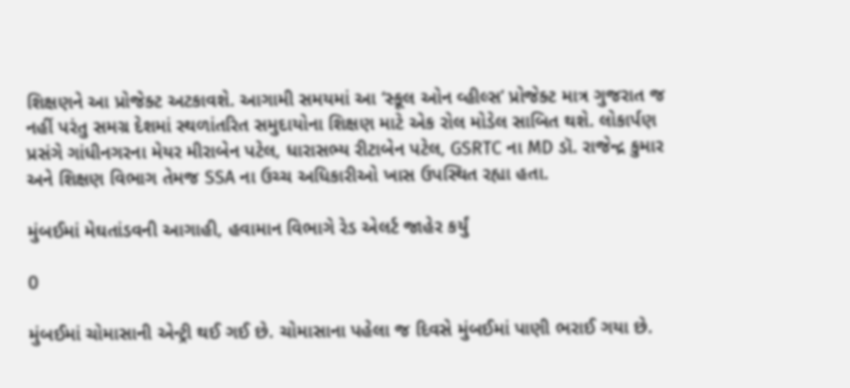શિક્ષણને આ પ્રોજેક્ટ અટકાવશે. આગામી સમયમાં આ ‘સ્કૂલ ઓન વ્હીલ્સ’ પ્રોજેક્ટ માત્ર ગુજરાત જ નહીં પરંતુ સમગ્ર દેશમાં સ્થળાંતરિત સમુદાયોના શિક્ષણ માટે એક રોલ મોડેલ સાબિત થશે. લોકાર્પણ પ્રસંગે ગાંધીનગરના મેયર મીરાબેન પટેલ, ધારાસભ્ય રીટાબેન પટેલ, GSRTC ના MD ડૉ. રાજેન્દ્ર કુમાર અને શિક્ષણ વિભાગ તેમજ SSA ના ઉચ્ચ અધિકારીઓ ખાસ ઉપસ્થિત રહ્યા હતા.

મુંબઈમાં મેઘતાંડવની આગાહી, હવામાન વિભાગે રેડ એલર્ટ જાહેર કર્યું

0

મુંબઈમાં ચોમાસાની એન્ટ્રી થઈ ગઈ છે. ચોમાસાના પહેલા જ દિવસે મુંબઈમાં પાણી ભરાઈ ગયા છે.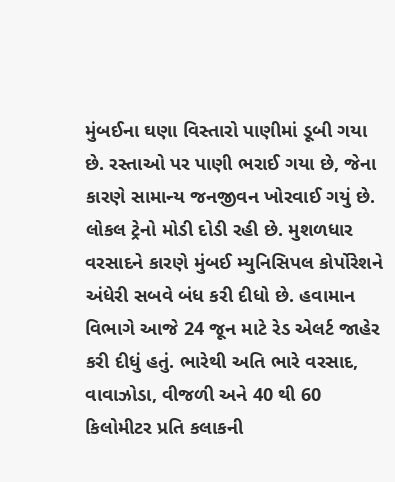મુંબઈના ઘણા વિસ્તારો પાણીમાં ડૂબી ગયા છે. રસ્તાઓ પર પાણી ભરાઈ ગયા છે, જેના કારણે સામાન્ય જનજીવન ખોરવાઈ ગયું છે. લોકલ ટ્રેનો મોડી દોડી રહી છે. મુશળધાર વરસાદને કારણે મુંબઈ મ્યુનિસિપલ કોર્પોરેશને અંધેરી સબવે બંધ કરી દીધો છે. હવામાન વિભાગે આજે 24 જૂન માટે રેડ એલર્ટ જાહેર કરી દીધું હતું. ભારેથી અતિ ભારે વરસાદ, વાવાઝોડા, વીજળી અને 40 થી 60 કિલોમીટર પ્રતિ કલાકની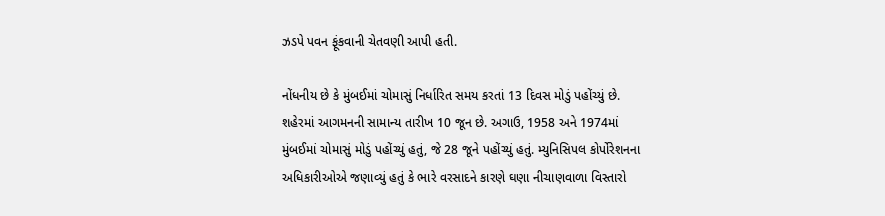ઝડપે પવન ફૂંકવાની ચેતવણી આપી હતી.

નોંધનીય છે કે મુંબઈમાં ચોમાસું નિર્ધારિત સમય કરતાં 13 દિવસ મોડું પહોંચ્યું છે. શહેરમાં આગમનની સામાન્ય તારીખ 10 જૂન છે. અગાઉ, 1958 અને 1974માં મુંબઈમાં ચોમાસું મોડું પહોંચ્યું હતું, જે 28 જૂને પહોંચ્યું હતું. મ્યુનિસિપલ કોર્પોરેશનના અધિકારીઓએ જણાવ્યું હતું કે ભારે વરસાદને કારણે ઘણા નીચાણવાળા વિસ્તારો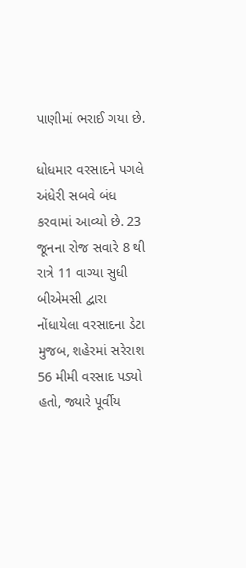પાણીમાં ભરાઈ ગયા છે.

ધોધમાર વરસાદને પગલે અંધેરી સબવે બંધ કરવામાં આવ્યો છે. 23 જૂનના રોજ સવારે 8 થી રાત્રે 11 વાગ્યા સુધી બીએમસી દ્વારા નોંધાયેલા વરસાદના ડેટા મુજબ, શહેરમાં સરેરાશ 56 મીમી વરસાદ પડ્યો હતો, જ્યારે પૂર્વીય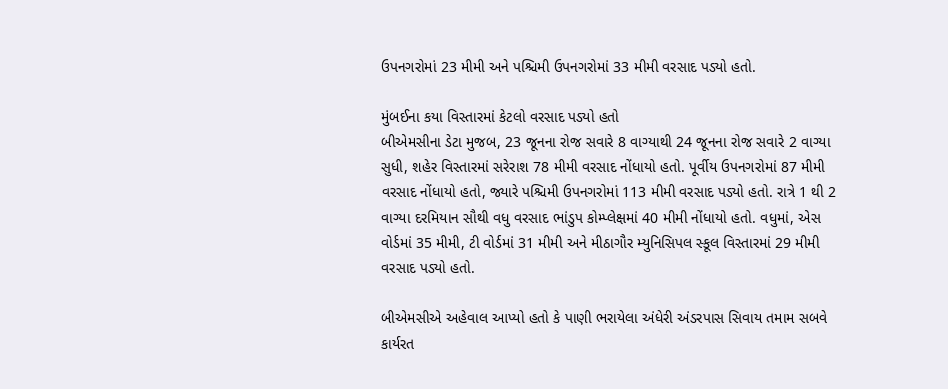ઉપનગરોમાં 23 મીમી અને પશ્ચિમી ઉપનગરોમાં 33 મીમી વરસાદ પડ્યો હતો.

મુંબઈના કયા વિસ્તારમાં કેટલો વરસાદ પડ્યો હતો
બીએમસીના ડેટા મુજબ, 23 જૂનના રોજ સવારે 8 વાગ્યાથી 24 જૂનના રોજ સવારે 2 વાગ્યા સુધી, શહેર વિસ્તારમાં સરેરાશ 78 મીમી વરસાદ નોંધાયો હતો. પૂર્વીય ઉપનગરોમાં 87 મીમી વરસાદ નોંધાયો હતો, જ્યારે પશ્ચિમી ઉપનગરોમાં 113 મીમી વરસાદ પડ્યો હતો. રાત્રે 1 થી 2 વાગ્યા દરમિયાન સૌથી વધુ વરસાદ ભાંડુપ કોમ્પ્લેક્ષમાં 40 મીમી નોંધાયો હતો. વધુમાં, એસ વોર્ડમાં 35 મીમી, ટી વોર્ડમાં 31 મીમી અને મીઠાગૌર મ્યુનિસિપલ સ્કૂલ વિસ્તારમાં 29 મીમી વરસાદ પડ્યો હતો.

બીએમસીએ અહેવાલ આપ્યો હતો કે પાણી ભરાયેલા અંધેરી અંડરપાસ સિવાય તમામ સબવે કાર્યરત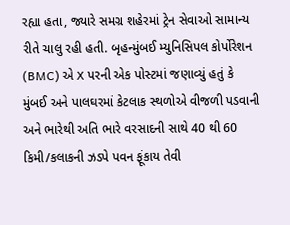રહ્યા હતા, જ્યારે સમગ્ર શહેરમાં ટ્રેન સેવાઓ સામાન્ય રીતે ચાલુ રહી હતી. બૃહન્મુંબઈ મ્યુનિસિપલ કોર્પોરેશન (BMC) એ X પરની એક પોસ્ટમાં જણાવ્યું હતું કે મુંબઈ અને પાલઘરમાં કેટલાક સ્થળોએ વીજળી પડવાની અને ભારેથી અતિ ભારે વરસાદની સાથે 40 થી 60 કિમી/કલાકની ઝડપે પવન ફૂંકાય તેવી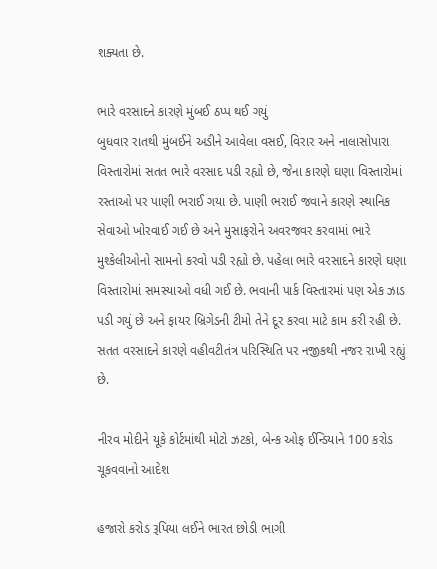શક્યતા છે.

ભારે વરસાદને કારણે મુંબઈ ઠપ્પ થઈ ગયું
બુધવાર રાતથી મુંબઈને અડીને આવેલા વસઈ, વિરાર અને નાલાસોપારા વિસ્તારોમાં સતત ભારે વરસાદ પડી રહ્યો છે, જેના કારણે ઘણા વિસ્તારોમાં રસ્તાઓ પર પાણી ભરાઈ ગયા છે. પાણી ભરાઈ જવાને કારણે સ્થાનિક સેવાઓ ખોરવાઈ ગઈ છે અને મુસાફરોને અવરજવર કરવામાં ભારે મુશ્કેલીઓનો સામનો કરવો પડી રહ્યો છે. પહેલા ભારે વરસાદને કારણે ઘણા વિસ્તારોમાં સમસ્યાઓ વધી ગઈ છે. ભવાની પાર્ક વિસ્તારમાં પણ એક ઝાડ પડી ગયું છે અને ફાયર બ્રિગેડની ટીમો તેને દૂર કરવા માટે કામ કરી રહી છે. સતત વરસાદને કારણે વહીવટીતંત્ર પરિસ્થિતિ પર નજીકથી નજર રાખી રહ્યું છે.

નીરવ મોદીને યૂકે કોર્ટમાંથી મોટો ઝટકો, બેન્ક ઓફ ઈન્ડિયાને 100 કરોડ ચૂકવવાનો આદેશ

હજારો કરોડ રૂપિયા લઈને ભારત છોડી ભાગી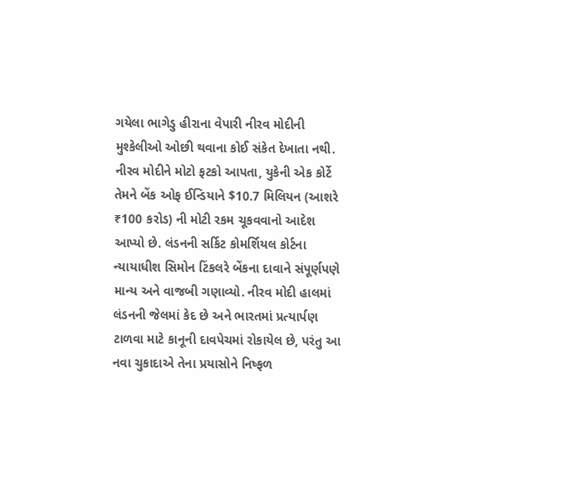ગયેલા ભાગેડુ હીરાના વેપારી નીરવ મોદીની મુશ્કેલીઓ ઓછી થવાના કોઈ સંકેત દેખાતા નથી. નીરવ મોદીને મોટો ફટકો આપતા, યુકેની એક કોર્ટે તેમને બેંક ઓફ ઈન્ડિયાને $10.7 મિલિયન (આશરે ₹100 કરોડ) ની મોટી રકમ ચૂકવવાનો આદેશ આપ્યો છે. લંડનની સર્કિટ કોમર્શિયલ કોર્ટના ન્યાયાધીશ સિમોન ટિંકલરે બેંકના દાવાને સંપૂર્ણપણે માન્ય અને વાજબી ગણાવ્યો. નીરવ મોદી હાલમાં લંડનની જેલમાં કેદ છે અને ભારતમાં પ્રત્યાર્પણ ટાળવા માટે કાનૂની દાવપેચમાં રોકાયેલ છે, પરંતુ આ નવા ચુકાદાએ તેના પ્રયાસોને નિષ્ફળ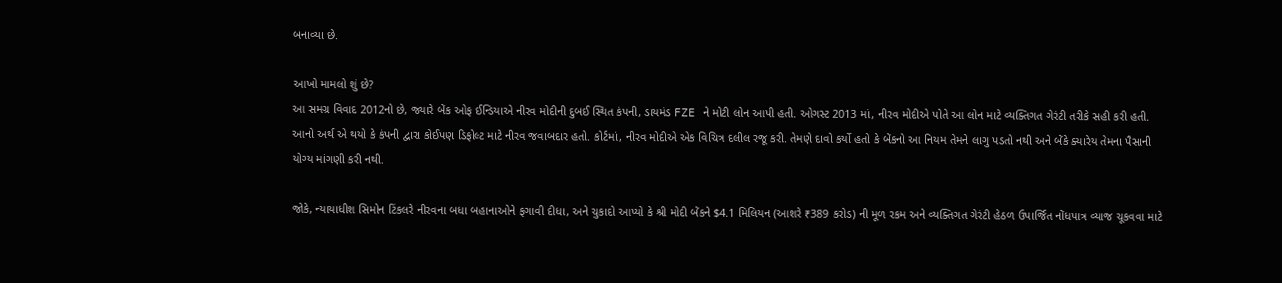બનાવ્યા છે.

આખો મામલો શું છે?
આ સમગ્ર વિવાદ 2012નો છે, જ્યારે બેંક ઓફ ઈન્ડિયાએ નીરવ મોદીની દુબઈ સ્થિત કંપની, ડાયમંડ FZE ને મોટી લોન આપી હતી. ઓગસ્ટ 2013 માં, નીરવ મોદીએ પોતે આ લોન માટે વ્યક્તિગત ગેરંટી તરીકે સહી કરી હતી. આનો અર્થ એ થયો કે કંપની દ્વારા કોઈપણ ડિફોલ્ટ માટે નીરવ જવાબદાર હતો. કોર્ટમાં, નીરવ મોદીએ એક વિચિત્ર દલીલ રજૂ કરી. તેમણે દાવો કર્યો હતો કે બેંકનો આ નિયમ તેમને લાગુ પડતો નથી અને બેંકે ક્યારેય તેમના પૈસાની યોગ્ય માંગણી કરી નથી.

જોકે, ન્યાયાધીશ સિમોન ટિંકલરે નીરવના બધા બહાનાઓને ફગાવી દીધા, અને ચુકાદો આપ્યો કે શ્રી મોદી બેંકને $4.1 મિલિયન (આશરે ₹389 કરોડ) ની મૂળ રકમ અને વ્યક્તિગત ગેરંટી હેઠળ ઉપાર્જિત નોંધપાત્ર વ્યાજ ચૂકવવા માટે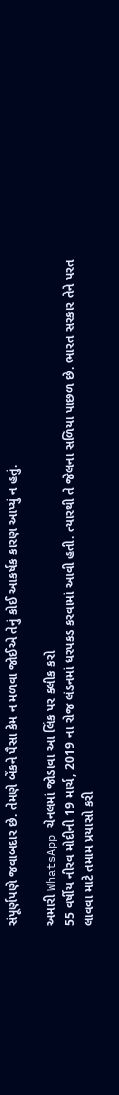સંપૂર્ણપણે જવાબદાર છે. તેમણે બેંકને પૈસા કેમ ન મળવા જોઈએ તેનું કોઈ આકર્ષક કારણ આપ્યું ન હતું.

અમારી WhatsApp ચેનલમાં જોડાવા આ લિંક પર ક્લીક કરો
55 વર્ષીય નીરવ મોદીની 19 માર્ચ, 2019 ના રોજ લંડનમાં ધરપકડ કરવામાં આવી હતી. ત્યારથી તે જેલના સળિયા પાછળ છે. ભારત સરકાર તેને પરત લાવવા માટે તમામ પ્રયાસો કરી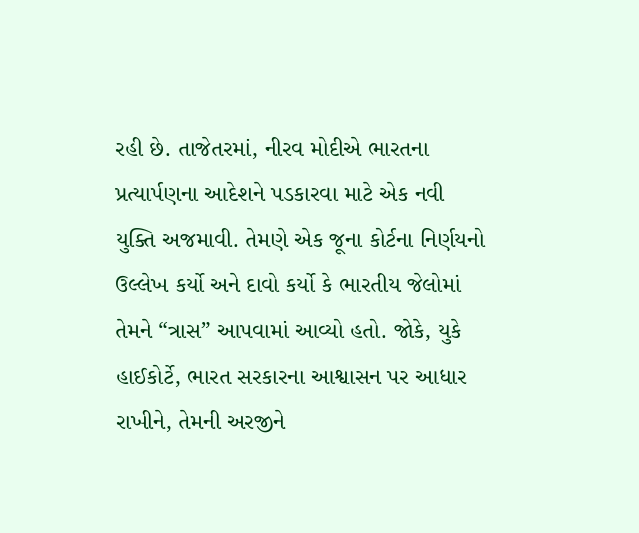રહી છે. તાજેતરમાં, નીરવ મોદીએ ભારતના પ્રત્યાર્પણના આદેશને પડકારવા માટે એક નવી યુક્તિ અજમાવી. તેમણે એક જૂના કોર્ટના નિર્ણયનો ઉલ્લેખ કર્યો અને દાવો કર્યો કે ભારતીય જેલોમાં તેમને “ત્રાસ” આપવામાં આવ્યો હતો. જોકે, યુકે હાઈકોર્ટે, ભારત સરકારના આશ્વાસન પર આધાર રાખીને, તેમની અરજીને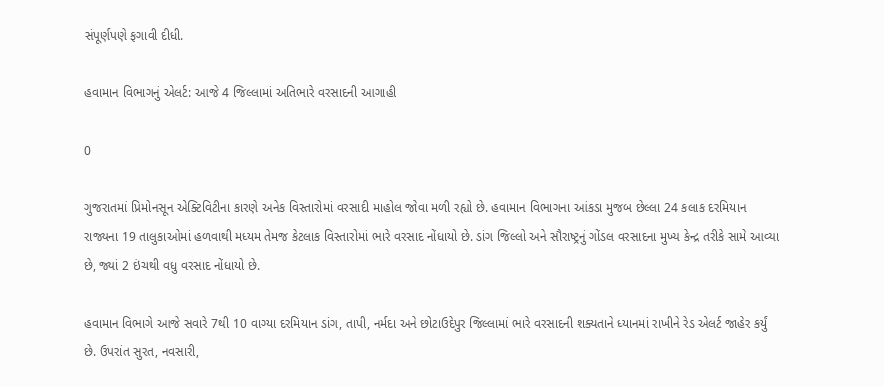સંપૂર્ણપણે ફગાવી દીધી.

હવામાન વિભાગનું એલર્ટ: આજે 4 જિલ્લામાં અતિભારે વરસાદની આગાહી

0

ગુજરાતમાં પ્રિમોનસૂન એક્ટિવિટીના કારણે અનેક વિસ્તારોમાં વરસાદી માહોલ જોવા મળી રહ્યો છે. હવામાન વિભાગના આંકડા મુજબ છેલ્લા 24 કલાક દરમિયાન રાજ્યના 19 તાલુકાઓમાં હળવાથી મધ્યમ તેમજ કેટલાક વિસ્તારોમાં ભારે વરસાદ નોંધાયો છે. ડાંગ જિલ્લો અને સૌરાષ્ટ્રનું ગોંડલ વરસાદના મુખ્ય કેન્દ્ર તરીકે સામે આવ્યા છે, જ્યાં 2 ઇંચથી વધુ વરસાદ નોંધાયો છે.

હવામાન વિભાગે આજે સવારે 7થી 10 વાગ્યા દરમિયાન ડાંગ, તાપી, નર્મદા અને છોટાઉદેપુર જિલ્લામાં ભારે વરસાદની શક્યતાને ધ્યાનમાં રાખીને રેડ એલર્ટ જાહેર કર્યું છે. ઉપરાંત સુરત, નવસારી,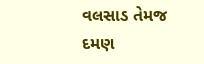વલસાડ તેમજ દમણ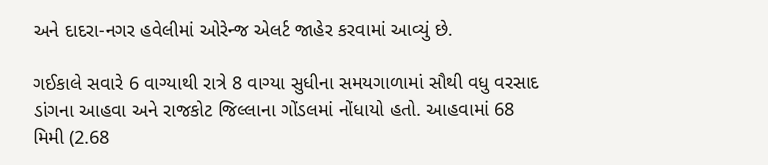અને દાદરા-નગર હવેલીમાં ઓરેન્જ એલર્ટ જાહેર કરવામાં આવ્યું છે.

ગઈકાલે સવારે 6 વાગ્યાથી રાત્રે 8 વાગ્યા સુધીના સમયગાળામાં સૌથી વધુ વરસાદ ડાંગના આહવા અને રાજકોટ જિલ્લાના ગોંડલમાં નોંધાયો હતો. આહવામાં 68 મિમી (2.68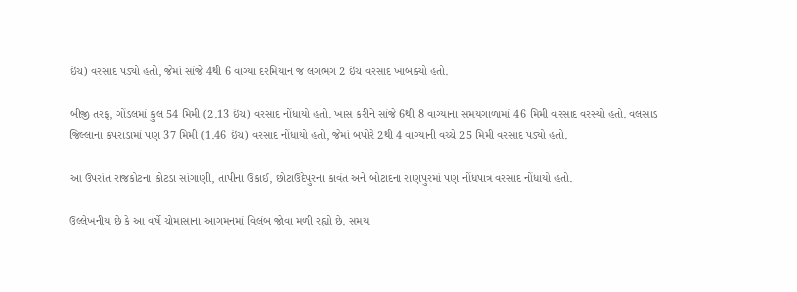ઇંચ) વરસાદ પડ્યો હતો, જેમાં સાંજે 4થી 6 વાગ્યા દરમિયાન જ લગભગ 2 ઇંચ વરસાદ ખાબક્યો હતો.

બીજી તરફ, ગોંડલમાં કુલ 54 મિમી (2.13 ઇંચ) વરસાદ નોંધાયો હતો. ખાસ કરીને સાંજે 6થી 8 વાગ્યાના સમયગાળામાં 46 મિમી વરસાદ વરસ્યો હતો. વલસાડ જિલ્લાના કપરાડામાં પણ 37 મિમી (1.46 ઇંચ) વરસાદ નોંધાયો હતો, જેમાં બપોરે 2થી 4 વાગ્યાની વચ્ચે 25 મિમી વરસાદ પડ્યો હતો.

આ ઉપરાંત રાજકોટના કોટડા સાંગાણી, તાપીના ઉકાઈ, છોટાઉદેપુરના કાવંત અને બોટાદના રાણપુરમાં પણ નોંધપાત્ર વરસાદ નોંધાયો હતો.

ઉલ્લેખનીય છે કે આ વર્ષે ચોમાસાના આગમનમાં વિલંબ જોવા મળી રહ્યો છે. સમય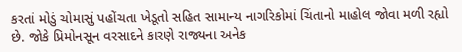કરતાં મોડું ચોમાસું પહોંચતા ખેડૂતો સહિત સામાન્ય નાગરિકોમાં ચિંતાનો માહોલ જોવા મળી રહ્યો છે. જોકે પ્રિમોનસૂન વરસાદને કારણે રાજ્યના અનેક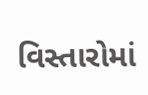વિસ્તારોમાં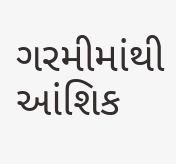ગરમીમાંથી આંશિક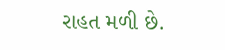રાહત મળી છે.